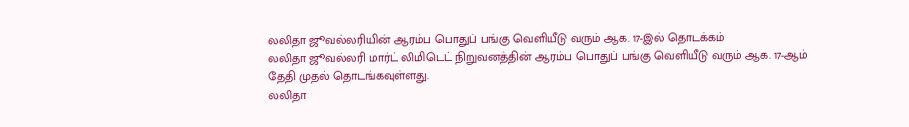லலிதா ஜூவல்லரியின் ஆரம்ப பொதுப் பங்கு வெளியீடு வரும் ஆக. 17-இல் தொடக்கம்
லலிதா ஜூவல்லரி மார்ட் லிமிடெட் நிறுவனத்தின் ஆரம்ப பொதுப் பங்கு வெளியீடு வரும் ஆக. 17-ஆம் தேதி முதல் தொடங்கவுள்ளது.
லலிதா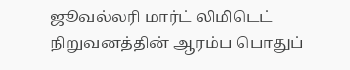ஜூவல்லரி மார்ட் லிமிடெட் நிறுவனத்தின் ஆரம்ப பொதுப்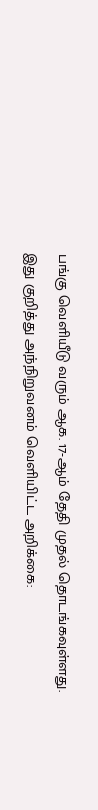பங்கு வெளியீடு வரும் ஆக. 17-ஆம் தேதி முதல் தொடங்கவுள்ளது.
இது குறித்து அந்நிறுவனம் வெளியிட்ட அறிக்கை: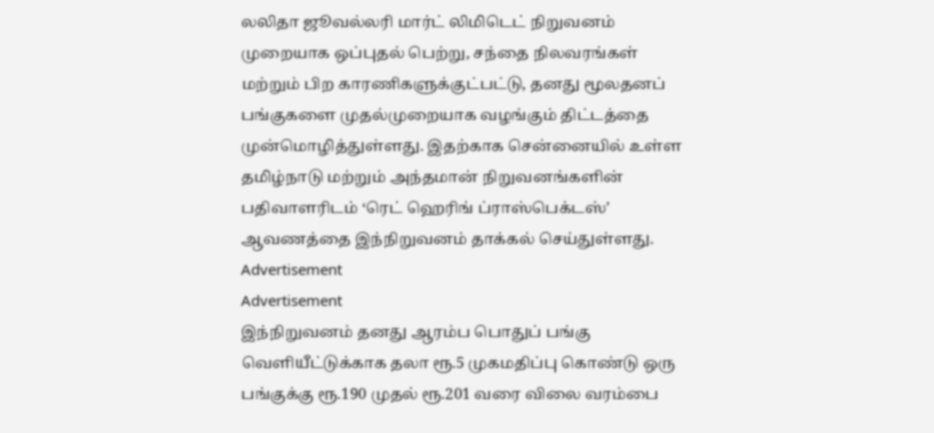லலிதா ஜூவல்லரி மார்ட் லிமிடெட் நிறுவனம் முறையாக ஒப்புதல் பெற்று, சந்தை நிலவரங்கள் மற்றும் பிற காரணிகளுக்குட்பட்டு, தனது மூலதனப் பங்குகளை முதல்முறையாக வழங்கும் திட்டத்தை முன்மொழித்துள்ளது. இதற்காக சென்னையில் உள்ள தமிழ்நாடு மற்றும் அந்தமான் நிறுவனங்களின் பதிவாளரிடம் ‘ரெட் ஹெரிங் ப்ராஸ்பெக்டஸ்’ ஆவணத்தை இந்நிறுவனம் தாக்கல் செய்துள்ளது.
Advertisement
Advertisement
இந்நிறுவனம் தனது ஆரம்ப பொதுப் பங்கு வெளியீட்டுக்காக தலா ரூ.5 முகமதிப்பு கொண்டு ஒரு பங்குக்கு ரூ.190 முதல் ரூ.201 வரை விலை வரம்பை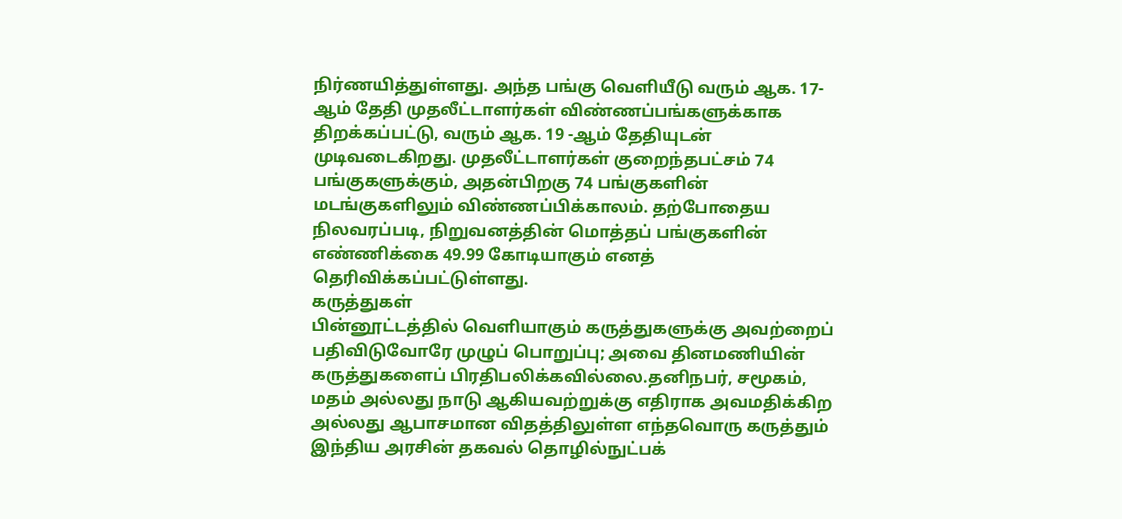நிர்ணயித்துள்ளது. அந்த பங்கு வெளியீடு வரும் ஆக. 17-ஆம் தேதி முதலீட்டாளர்கள் விண்ணப்பங்களுக்காக திறக்கப்பட்டு, வரும் ஆக. 19 -ஆம் தேதியுடன் முடிவடைகிறது. முதலீட்டாளர்கள் குறைந்தபட்சம் 74 பங்குகளுக்கும், அதன்பிறகு 74 பங்குகளின் மடங்குகளிலும் விண்ணப்பிக்காலம். தற்போதைய நிலவரப்படி, நிறுவனத்தின் மொத்தப் பங்குகளின் எண்ணிக்கை 49.99 கோடியாகும் எனத் தெரிவிக்கப்பட்டுள்ளது.
கருத்துகள்
பின்னூட்டத்தில் வெளியாகும் கருத்துகளுக்கு அவற்றைப் பதிவிடுவோரே முழுப் பொறுப்பு; அவை தினமணியின் கருத்துகளைப் பிரதிபலிக்கவில்லை.தனிநபர், சமூகம், மதம் அல்லது நாடு ஆகியவற்றுக்கு எதிராக அவமதிக்கிற அல்லது ஆபாசமான விதத்திலுள்ள எந்தவொரு கருத்தும் இந்திய அரசின் தகவல் தொழில்நுட்பக்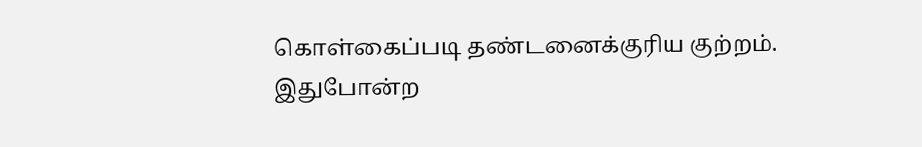கொள்கைப்படி தண்டனைக்குரிய குற்றம். இதுபோன்ற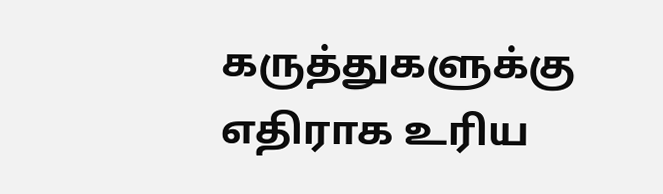கருத்துகளுக்கு எதிராக உரிய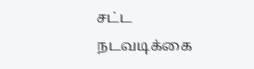சட்ட நடவடிக்கை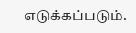எடுக்கப்படும்.